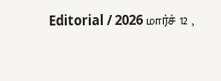Editorial / 2026 மார்ச் 12 ,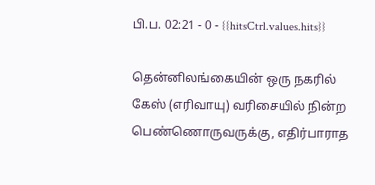பி.ப. 02:21 - 0 - {{hitsCtrl.values.hits}}

தென்னிலங்கையின் ஒரு நகரில் கேஸ் (எரிவாயு) வரிசையில் நின்ற பெண்ணொருவருக்கு, எதிர்பாராத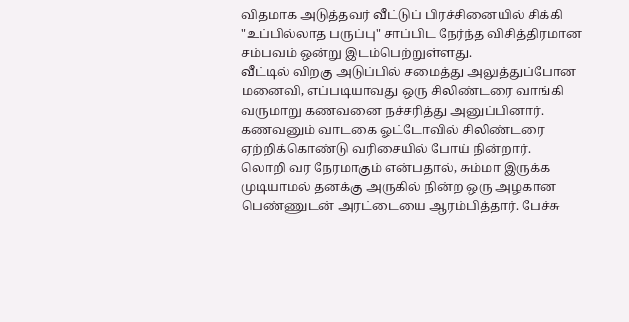விதமாக அடுத்தவர் வீட்டுப் பிரச்சினையில் சிக்கி "உப்பில்லாத பருப்பு" சாப்பிட நேர்ந்த விசித்திரமான சம்பவம் ஒன்று இடம்பெற்றுள்ளது.
வீட்டில் விறகு அடுப்பில் சமைத்து அலுத்துப்போன மனைவி, எப்படியாவது ஒரு சிலிண்டரை வாங்கி வருமாறு கணவனை நச்சரித்து அனுப்பினார். கணவனும் வாடகை ஓட்டோவில் சிலிண்டரை ஏற்றிக்கொண்டு வரிசையில் போய் நின்றார்.
லொறி வர நேரமாகும் என்பதால், சும்மா இருக்க முடியாமல் தனக்கு அருகில் நின்ற ஒரு அழகான பெண்ணுடன் அரட்டையை ஆரம்பித்தார். பேச்சு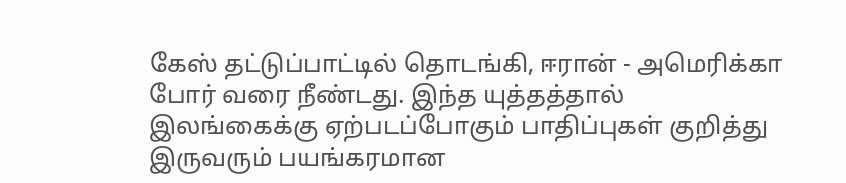கேஸ் தட்டுப்பாட்டில் தொடங்கி, ஈரான் - அமெரிக்கா போர் வரை நீண்டது. இந்த யுத்தத்தால் இலங்கைக்கு ஏற்படப்போகும் பாதிப்புகள் குறித்து இருவரும் பயங்கரமான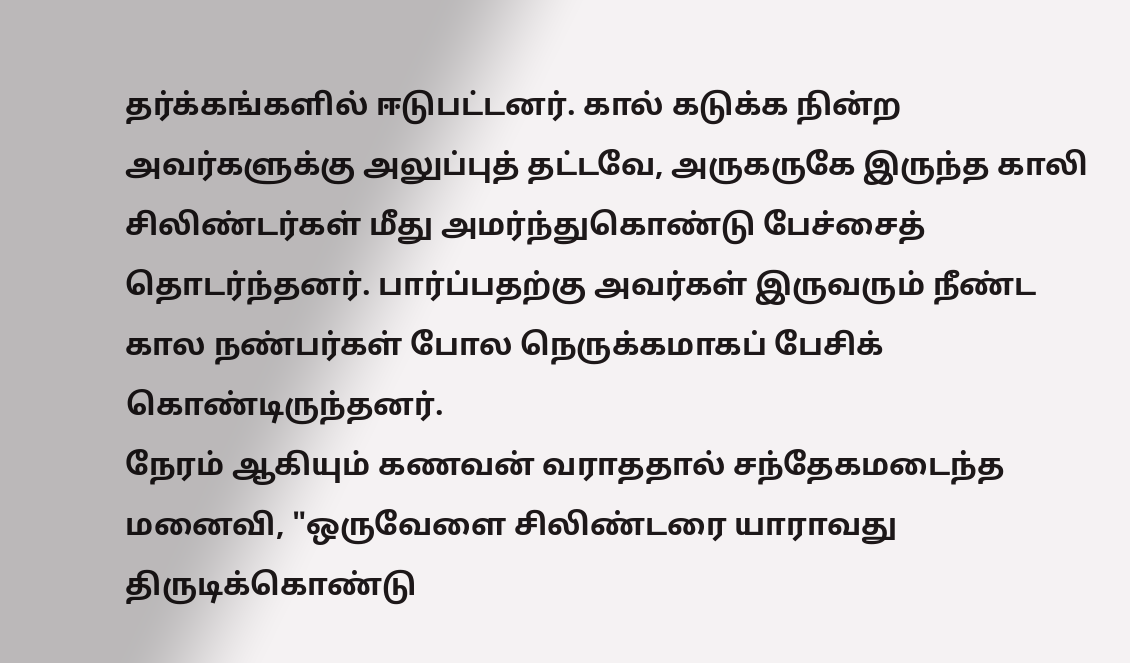தர்க்கங்களில் ஈடுபட்டனர். கால் கடுக்க நின்ற அவர்களுக்கு அலுப்புத் தட்டவே, அருகருகே இருந்த காலி சிலிண்டர்கள் மீது அமர்ந்துகொண்டு பேச்சைத் தொடர்ந்தனர். பார்ப்பதற்கு அவர்கள் இருவரும் நீண்ட கால நண்பர்கள் போல நெருக்கமாகப் பேசிக் கொண்டிருந்தனர்.
நேரம் ஆகியும் கணவன் வராததால் சந்தேகமடைந்த மனைவி, "ஒருவேளை சிலிண்டரை யாராவது திருடிக்கொண்டு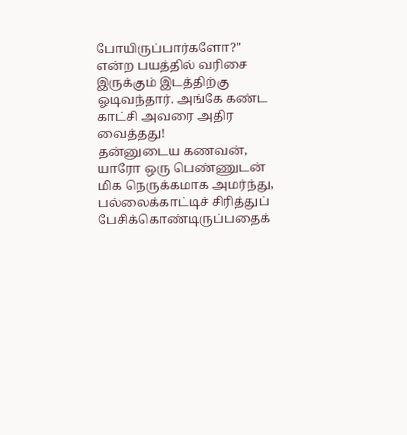போயிருப்பார்களோ?" என்ற பயத்தில் வரிசை இருக்கும் இடத்திற்கு ஓடிவந்தார். அங்கே கண்ட காட்சி அவரை அதிர வைத்தது!
தன்னுடைய கணவன், யாரோ ஒரு பெண்ணுடன் மிக நெருக்கமாக அமர்ந்து, பல்லைக்காட்டிச் சிரித்துப் பேசிக்கொண்டிருப்பதைக்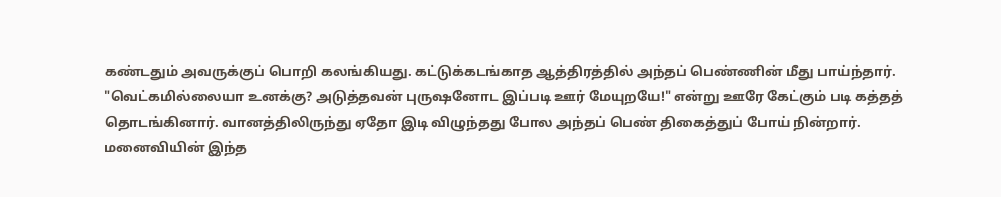கண்டதும் அவருக்குப் பொறி கலங்கியது. கட்டுக்கடங்காத ஆத்திரத்தில் அந்தப் பெண்ணின் மீது பாய்ந்தார்.
"வெட்கமில்லையா உனக்கு? அடுத்தவன் புருஷனோட இப்படி ஊர் மேயுறயே!" என்று ஊரே கேட்கும் படி கத்தத் தொடங்கினார். வானத்திலிருந்து ஏதோ இடி விழுந்தது போல அந்தப் பெண் திகைத்துப் போய் நின்றார்.
மனைவியின் இந்த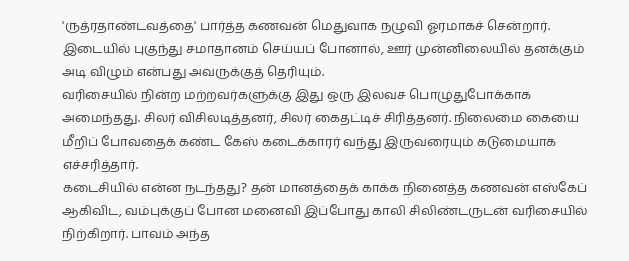'ருத்ரதாண்டவத்தை' பார்த்த கணவன் மெதுவாக நழுவி ஓரமாகச் சென்றார். இடையில் புகுந்து சமாதானம் செய்யப் போனால், ஊர் முன்னிலையில் தனக்கும் அடி விழும் என்பது அவருக்குத் தெரியும்.
வரிசையில் நின்ற மற்றவர்களுக்கு இது ஒரு இலவச பொழுதுபோக்காக அமைந்தது. சிலர் விசிலடித்தனர், சிலர் கைதட்டிச் சிரித்தனர். நிலைமை கையை மீறிப் போவதைக் கண்ட கேஸ் கடைக்காரர் வந்து இருவரையும் கடுமையாக எச்சரித்தார்.
கடைசியில் என்ன நடந்தது? தன் மானத்தைக் காக்க நினைத்த கணவன் எஸ்கேப் ஆகிவிட, வம்புக்குப் போன மனைவி இப்போது காலி சிலிண்டருடன் வரிசையில் நிற்கிறார். பாவம் அந்த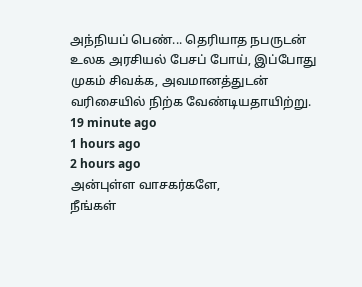அந்நியப் பெண்... தெரியாத நபருடன் உலக அரசியல் பேசப் போய், இப்போது முகம் சிவக்க, அவமானத்துடன் வரிசையில் நிற்க வேண்டியதாயிற்று.
19 minute ago
1 hours ago
2 hours ago
அன்புள்ள வாசகர்களே,
நீங்கள்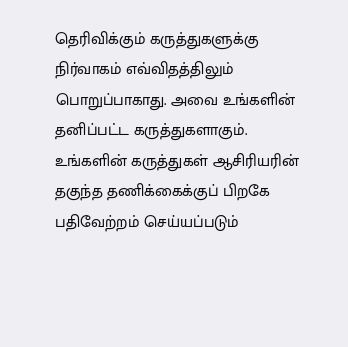தெரிவிக்கும் கருத்துகளுக்கு நிர்வாகம் எவ்விதத்திலும் பொறுப்பாகாது. அவை உங்களின் தனிப்பட்ட கருத்துகளாகும். உங்களின் கருத்துகள் ஆசிரியரின் தகுந்த தணிக்கைக்குப் பிறகே பதிவேற்றம் செய்யப்படும்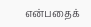என்பதைக்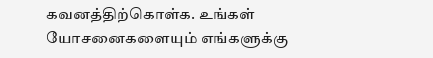கவனத்திற்கொள்க. உங்கள் யோசனைகளையும் எங்களுக்கு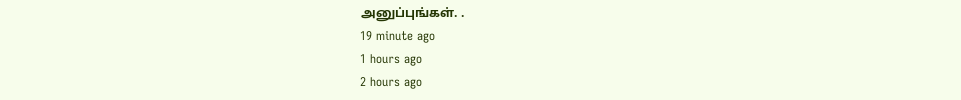அனுப்புங்கள். .
19 minute ago
1 hours ago
2 hours ago